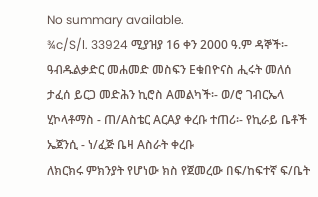No summary available.
¾c/S/l. 33924 ሚያዝያ 16 ቀን 2000 ዓ.ም ዳኞች፡- ዓብዱልቃድር መሐመድ መስፍን Eቁበዮናስ ሒሩት መለሰ ታፈሰ ይርጋ መድሕን ኪሮስ Aመልካች፡- ወ/ሮ ገብርኤላ ሂኮላቶማስ - ጠ/Aስቴር AርAያ ቀረቡ ተጠሪ፡- የኪራይ ቤቶች ኤጀንሲ - ነ/ፈጅ ቤዛ Aስራት ቀረቡ
ለክርክሩ ምክንያት የሆነው ክስ የጀመረው በፍ/ከፍተኛ ፍ/ቤት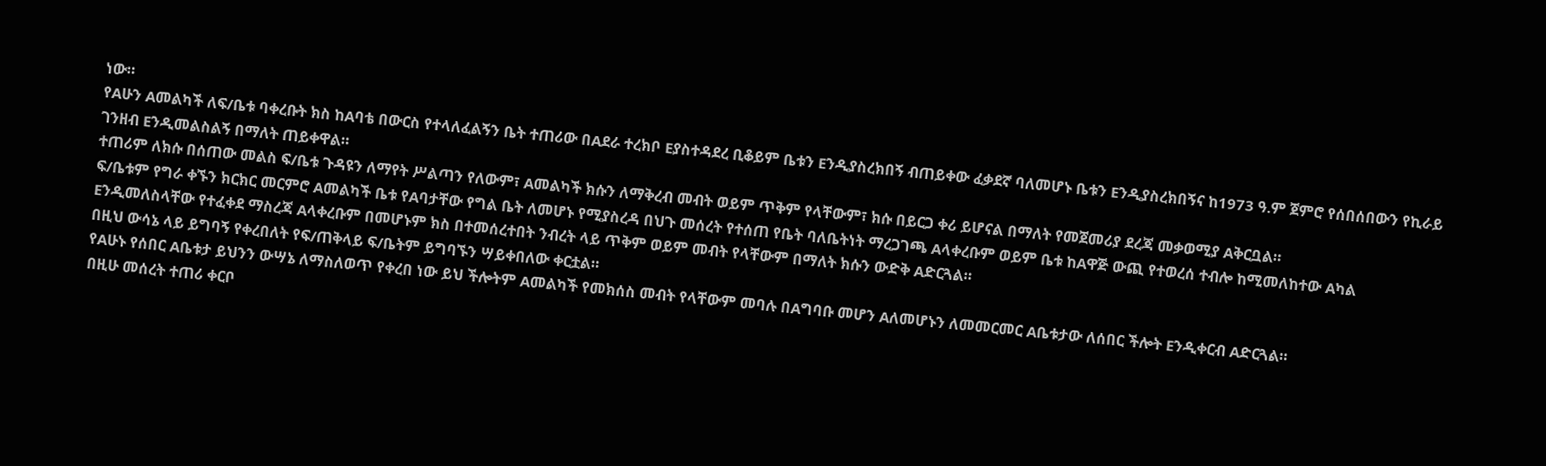ነው።
የAሁን Aመልካች ለፍ/ቤቱ ባቀረቡት ክስ ከAባቴ በውርስ የተላለፈልኝን ቤት ተጠሪው በAደራ ተረክቦ Eያስተዳደረ ቢቆይም ቤቱን Eንዲያስረክበኝ ብጠይቀው ፈቃደኛ ባለመሆኑ ቤቱን Eንዲያስረክበኝና ከ1973 ዓ.ም ጀምሮ የሰበሰበውን የኪራይ ገንዘብ Eንዲመልስልኝ በማለት ጠይቀዋል።
ተጠሪም ለክሱ በሰጠው መልስ ፍ/ቤቱ ጉዳዩን ለማየት ሥልጣን የለውም፣ Aመልካች ክሱን ለማቅረብ መብት ወይም ጥቅም የላቸውም፣ ክሱ በይርጋ ቀሪ ይሆናል በማለት የመጀመሪያ ደረጃ መቃወሚያ Aቅርቧል።
ፍ/ቤቱም የግራ ቀኙን ክርክር መርምሮ Aመልካች ቤቱ የAባታቸው የግል ቤት ለመሆኑ የሚያስረዳ በህጉ መሰረት የተሰጠ የቤት ባለቤትነት ማረጋገጫ Aላቀረቡም ወይም ቤቱ ከAዋጅ ውጪ የተወረሰ ተብሎ ከሚመለከተው Aካል Eንዲመለስላቸው የተፈቀደ ማስረጃ Aላቀረቡም በመሆኑም ክስ በተመሰረተበት ንብረት ላይ ጥቅም ወይም መብት የላቸውም በማለት ክሱን ውድቅ Aድርጓል።
በዚህ ውሳኔ ላይ ይግባኝ የቀረበለት የፍ/ጠቅላይ ፍ/ቤትም ይግባኙን ሣይቀበለው ቀርቷል።
የAሁኑ የሰበር Aቤቱታ ይህንን ውሣኔ ለማስለወጥ የቀረበ ነው ይህ ችሎትም Aመልካች የመክሰስ መብት የላቸውም መባሉ በAግባቡ መሆን Aለመሆኑን ለመመርመር Aቤቱታው ለሰበር ችሎት Eንዲቀርብ Aድርጓል።
በዚሁ መሰረት ተጠሪ ቀርቦ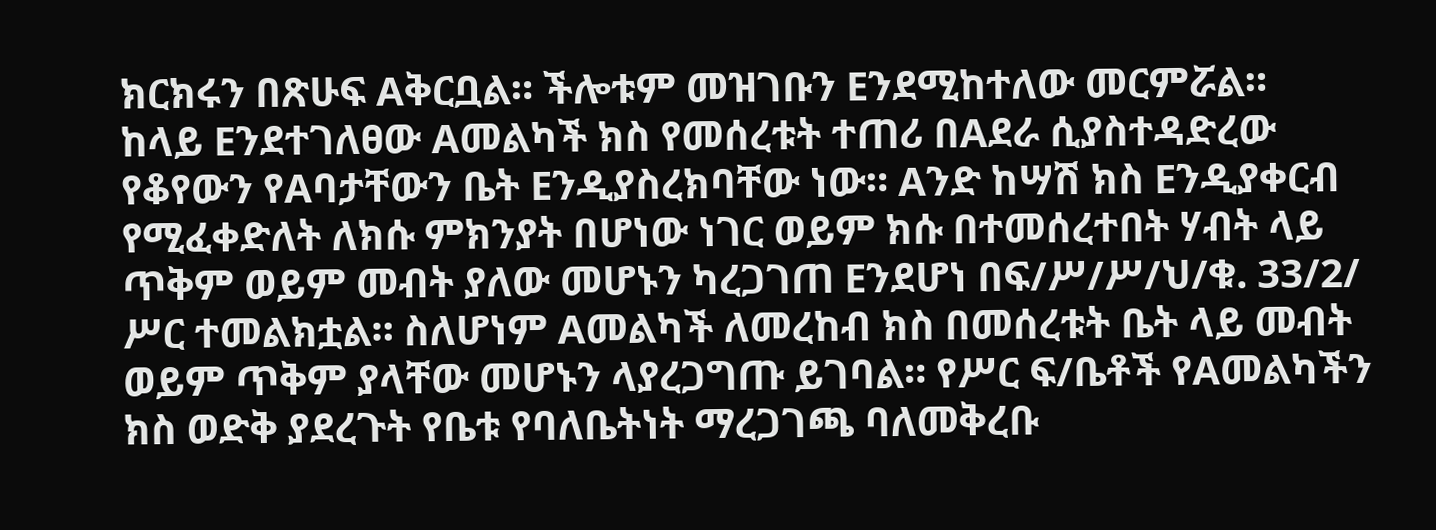ክርክሩን በጽሁፍ Aቅርቧል። ችሎቱም መዝገቡን Eንደሚከተለው መርምሯል።
ከላይ Eንደተገለፀው Aመልካች ክስ የመሰረቱት ተጠሪ በAደራ ሲያስተዳድረው የቆየውን የAባታቸውን ቤት Eንዲያስረክባቸው ነው። Aንድ ከሣሽ ክስ Eንዲያቀርብ የሚፈቀድለት ለክሱ ምክንያት በሆነው ነገር ወይም ክሱ በተመሰረተበት ሃብት ላይ ጥቅም ወይም መብት ያለው መሆኑን ካረጋገጠ Eንደሆነ በፍ/ሥ/ሥ/ህ/ቁ. 33/2/ ሥር ተመልክቷል። ስለሆነም Aመልካች ለመረከብ ክስ በመሰረቱት ቤት ላይ መብት ወይም ጥቅም ያላቸው መሆኑን ላያረጋግጡ ይገባል። የሥር ፍ/ቤቶች የAመልካችን ክስ ወድቅ ያደረጉት የቤቱ የባለቤትነት ማረጋገጫ ባለመቅረቡ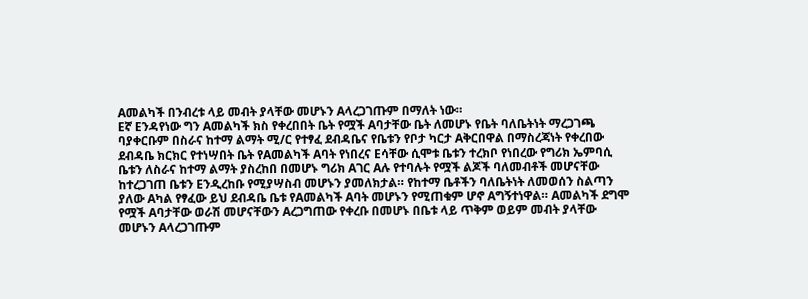Aመልካች በንብረቱ ላይ መብት ያላቸው መሆኑን Aላረጋገጡም በማለት ነው።
Eኛ Eንዳየነው ግን Aመልካች ክስ የቀረበበት ቤት የሟች Aባታቸው ቤት ለመሆኑ የቤት ባለቤትነት ማረጋገጫ ባያቀርቡም በስራና ከተማ ልማት ሚ/ር የተፃፈ ደብዳቤና የቤቱን የቦታ ካርታ Aቅርበዋል በማስረጃነት የቀረበው ደብዳቤ ክርክር የተነሣበት ቤት የAመልካች Aባት የነበረና Eሳቸው ሲሞቱ ቤቱን ተረክቦ የነበረው የግሪክ ኤምባሲ ቤቱን ለስራና ከተማ ልማት ያስረከበ በመሆኑ ግሪክ Aገር Aሉ የተባሉት የሟች ልጆች ባለመብቶች መሆናቸው ከተረጋገጠ ቤቱን Eንዲረከቡ የሚያሣስብ መሆኑን ያመለክታል። የከተማ ቤቶችን ባለቤትነት ለመወሰን ስልጣን ያለው Aካል የፃፈው ይህ ደብዳቤ ቤቱ የAመልካች Aባት መሆኑን የሚጠቁም ሆኖ Aግኝተነዋል። Aመልካች ደግሞ የሟች Aባታቸው ወራሽ መሆናቸውን Aረጋግጠው የቀረቡ በመሆኑ በቤቱ ላይ ጥቅም ወይም መብት ያላቸው መሆኑን Aላረጋገጡም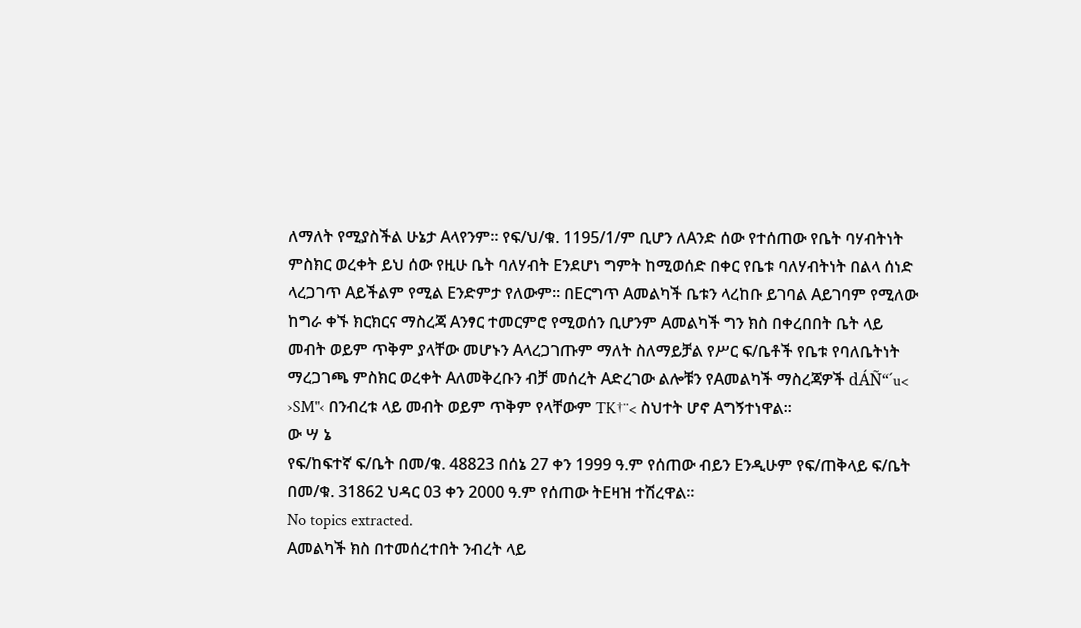ለማለት የሚያስችል ሁኔታ Aላየንም። የፍ/ህ/ቁ. 1195/1/ም ቢሆን ለAንድ ሰው የተሰጠው የቤት ባሃብትነት ምስክር ወረቀት ይህ ሰው የዚሁ ቤት ባለሃብት Eንደሆነ ግምት ከሚወሰድ በቀር የቤቱ ባለሃብትነት በልላ ሰነድ ላረጋገጥ Aይችልም የሚል Eንድምታ የለውም። በEርግጥ Aመልካች ቤቱን ላረከቡ ይገባል Aይገባም የሚለው ከግራ ቀኙ ክርክርና ማስረጃ Aንፃር ተመርምሮ የሚወሰን ቢሆንም Aመልካች ግን ክስ በቀረበበት ቤት ላይ መብት ወይም ጥቅም ያላቸው መሆኑን Aላረጋገጡም ማለት ስለማይቻል የሥር ፍ/ቤቶች የቤቱ የባለቤትነት ማረጋገጫ ምስክር ወረቀት Aለመቅረቡን ብቻ መሰረት Aድረገው ልሎቹን የAመልካች ማስረጃዎች dÁÑ“´u< ›SM"‹ በንብረቱ ላይ መብት ወይም ጥቅም የላቸውም TK†¨< ስህተት ሆኖ Aግኝተነዋል።
ው ሣ ኔ
የፍ/ከፍተኛ ፍ/ቤት በመ/ቁ. 48823 በሰኔ 27 ቀን 1999 ዓ.ም የሰጠው ብይን Eንዲሁም የፍ/ጠቅላይ ፍ/ቤት በመ/ቁ. 31862 ህዳር 03 ቀን 2000 ዓ.ም የሰጠው ትEዛዝ ተሽረዋል።
No topics extracted.
Aመልካች ክስ በተመሰረተበት ንብረት ላይ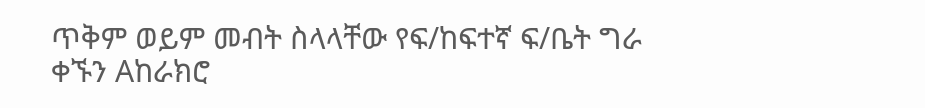ጥቅም ወይም መብት ስላላቸው የፍ/ከፍተኛ ፍ/ቤት ግራ ቀኙን Aከራክሮ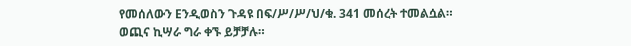የመሰለውን Eንዲወስን ጉዳዩ በፍ/ሥ/ሥ/ህ/ቁ. 341 መሰረት ተመልሷል።
ወጪና ኪሣራ ግራ ቀኙ ይቻቻሉ።